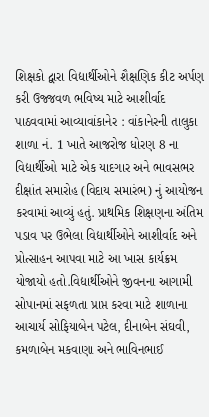શિક્ષકો દ્વારા વિદ્યાર્થીઓને શૈક્ષણિક કીટ અર્પણ કરી ઉજ્જવળ ભવિષ્ય માટે આશીર્વાદ પાઠવવામાં આવ્યાવાંકાનેર : વાંકાનેરની તાલુકા શાળા નં. 1 ખાતે આજરોજ ધોરણ 8 ના વિદ્યાર્થીઓ માટે એક યાદગાર અને ભાવસભર દીક્ષાંત સમારોહ (વિદાય સમારંભ) નું આયોજન કરવામાં આવ્યું હતું. પ્રાથમિક શિક્ષણના અંતિમ પડાવ પર ઉભેલા વિદ્યાર્થીઓને આશીર્વાદ અને પ્રોત્સાહન આપવા માટે આ ખાસ કાર્યક્રમ યોજાયો હતો.વિદ્યાર્થીઓને જીવનના આગામી સોપાનમાં સફળતા પ્રાપ્ત કરવા માટે શાળાના આચાર્ય સોફિયાબેન પટેલ, દીનાબેન સંઘવી, કમળાબેન મકવાણા અને ભાવિનભાઈ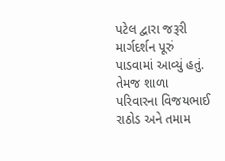પટેલ દ્વારા જરૂરી માર્ગદર્શન પૂરું પાડવામાં આવ્યું હતું. તેમજ શાળા પરિવારના વિજયભાઈ રાઠોડ અને તમામ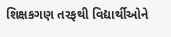શિક્ષકગણ તરફથી વિદ્યાર્થીઓને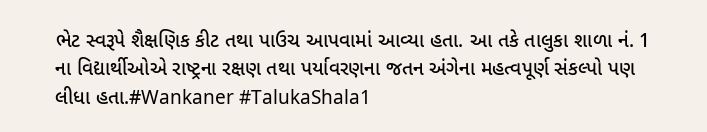ભેટ સ્વરૂપે શૈક્ષણિક કીટ તથા પાઉચ આપવામાં આવ્યા હતા. આ તકે તાલુકા શાળા નં. 1 ના વિદ્યાર્થીઓએ રાષ્ટ્રના રક્ષણ તથા પર્યાવરણના જતન અંગેના મહત્વપૂર્ણ સંકલ્પો પણ લીધા હતા.#Wankaner #TalukaShala1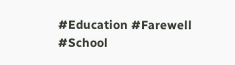#Education #Farewell #School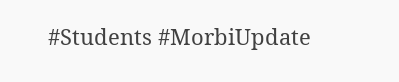#Students #MorbiUpdate